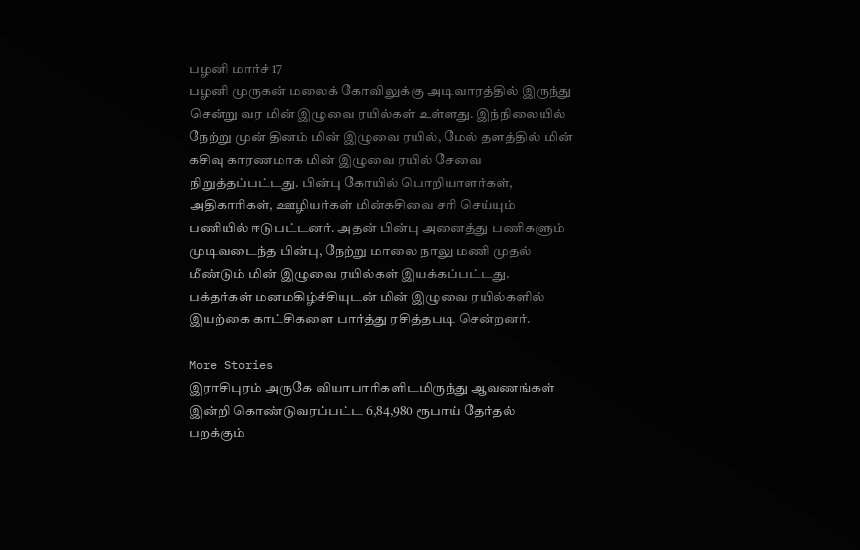பழனி மார்ச் 17
பழனி முருகன் மலைக் கோவிலுக்கு அடிவாரத்தில் இருந்து சென்று வர மின் இழுவை ரயில்கள் உள்ளது. இந்நிலையில் நேற்று முன் தினம் மின் இழுவை ரயில், மேல் தளத்தில் மின் கசிவு காரணமாக மின் இழுவை ரயில் சேவை நிறுத்தப்பட்டது. பின்பு கோயில் பொறியாளர்கள், அதிகாரிகள், ஊழியர்கள் மின்கசிவை சரி செய்யும் பணியில் ஈடுபட்டனர். அதன் பின்பு அனைத்து பணிகளும் முடிவடைந்த பின்பு, நேற்று மாலை நாலு மணி முதல் மீண்டும் மின் இழுவை ரயில்கள் இயக்கப்பட்டது. பக்தர்கள் மனமகிழ்ச்சியுடன் மின் இழுவை ரயில்களில் இயற்கை காட்சிகளை பார்த்து ரசித்தபடி சென்றனர்.

More Stories
இராசிபுரம் அருகே வியாபாரிகளிடமிருந்து ஆவணங்கள் இன்றி கொண்டுவரப்பட்ட 6,84,980 ரூபாய் தேர்தல் பறக்கும்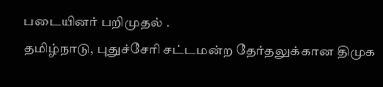படையினர் பறிமுதல் .
தமிழ்நாடு, புதுச்சேரி சட்டமன்ற தேர்தலுக்கான திமுக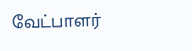வேட்பாளர்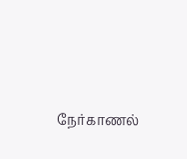நேர்காணல்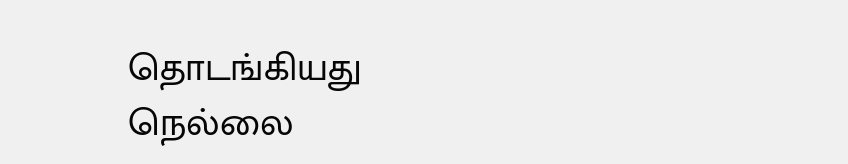தொடங்கியது
நெல்லை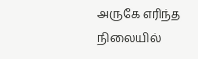அருகே எரிந்த நிலையில்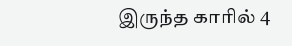இருந்த காரில் 4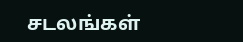சடலங்கள்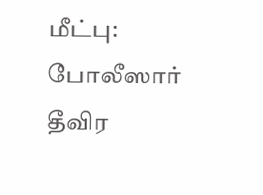மீட்பு: போலீஸார் தீவிர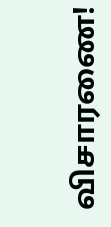விசாரணை!